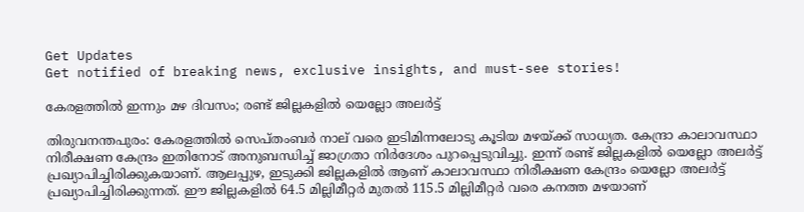Get Updates
Get notified of breaking news, exclusive insights, and must-see stories!

കേരളത്തില്‍ ഇന്നും മഴ ദിവസം; രണ്ട് ജില്ലകളില്‍ യെല്ലോ അലര്‍ട്ട്

തിരുവനന്തപുരം: കേരളത്തില്‍ സെപ്തംബര്‍ നാല് വരെ ഇടിമിന്നലോടു കൂടിയ മഴയ്ക്ക് സാധ്യത. കേന്ദ്രാ കാലാവസ്ഥാ നിരീക്ഷണ കേന്ദ്രം ഇതിനോട് അനുബന്ധിച്ച് ജാഗ്രതാ നിര്‍ദേശം പുറപ്പെടുവിച്ചു. ഇന്ന് രണ്ട് ജില്ലകളില്‍ യെല്ലോ അലര്‍ട്ട് പ്രഖ്യാപിച്ചിരിക്കുകയാണ്. ആലപ്പുഴ, ഇടുക്കി ജില്ലകളില്‍ ആണ് കാലാവസ്ഥാ നിരീക്ഷണ കേന്ദ്രം യെല്ലോ അലര്‍ട്ട് പ്രഖ്യാപിച്ചിരിക്കുന്നത്. ഈ ജില്ലകളില്‍ 64.5 മില്ലിമീറ്റര്‍ മുതല്‍ 115.5 മില്ലിമീറ്റര്‍ വരെ കനത്ത മഴയാണ്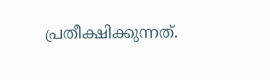പ്രതീക്ഷിക്കുന്നത്.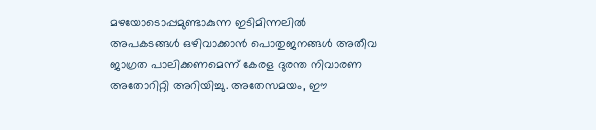മഴയോടൊപ്പമുണ്ടാകുന്ന ഇടിമിന്നലില്‍ അപകടങ്ങള്‍ ഒഴിവാക്കാന്‍ പൊതുജനങ്ങള്‍ അതീവ ജാഗ്രത പാലിക്കണമെന്ന് കേരള ദുരന്ത നിവാരണ അതോറിറ്റി അറിയിച്ചു. അതേസമയം, ഈ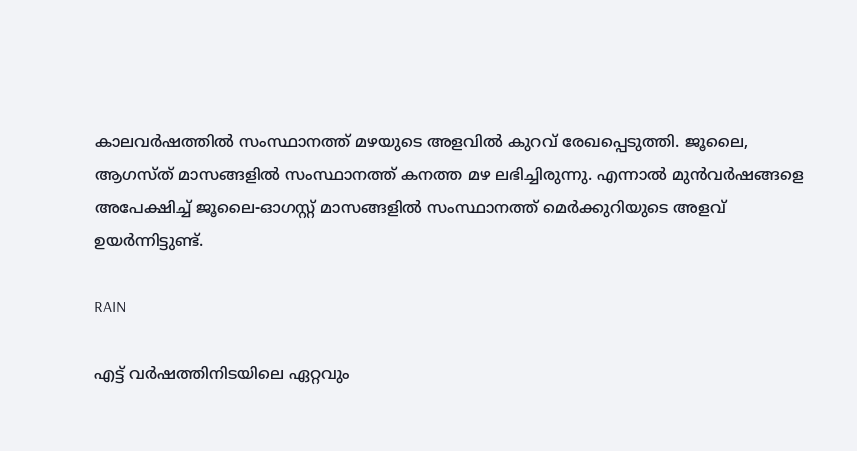കാലവര്‍ഷത്തില്‍ സംസ്ഥാനത്ത് മഴയുടെ അളവില്‍ കുറവ് രേഖപ്പെടുത്തി. ജൂലൈ, ആഗസ്ത് മാസങ്ങളില്‍ സംസ്ഥാനത്ത് കനത്ത മഴ ലഭിച്ചിരുന്നു. എന്നാല്‍ മുന്‍വര്‍ഷങ്ങളെ അപേക്ഷിച്ച് ജൂലൈ-ഓഗസ്റ്റ് മാസങ്ങളില്‍ സംസ്ഥാനത്ത് മെര്‍ക്കുറിയുടെ അളവ് ഉയര്‍ന്നിട്ടുണ്ട്.

RAIN

എട്ട് വര്‍ഷത്തിനിടയിലെ ഏറ്റവും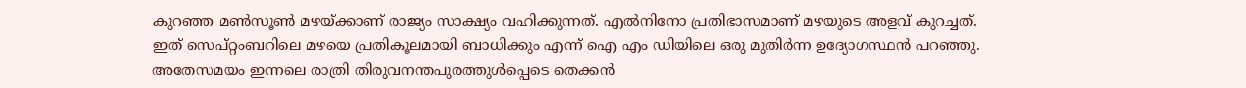കുറഞ്ഞ മണ്‍സൂണ്‍ മഴയ്ക്കാണ് രാജ്യം സാക്ഷ്യം വഹിക്കുന്നത്. എല്‍നിനോ പ്രതിഭാസമാണ് മഴയുടെ അളവ് കുറച്ചത്. ഇത് സെപ്റ്റംബറിലെ മഴയെ പ്രതികൂലമായി ബാധിക്കും എന്ന് ഐ എം ഡിയിലെ ഒരു മുതിര്‍ന്ന ഉദ്യോഗസ്ഥന്‍ പറഞ്ഞു. അതേസമയം ഇന്നലെ രാത്രി തിരുവനന്തപുരത്തുള്‍പ്പെടെ തെക്കന്‍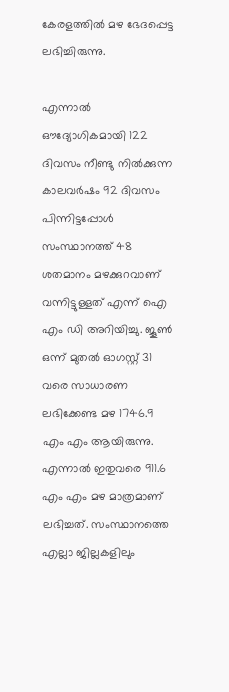കേരളത്തില്‍ മഴ ഭേദപ്പെട്ട ലഭിച്ചിരുന്നു.

എന്നാല്‍ ഔദ്യോഗികമായി 122 ദിവസം നീണ്ടു നില്‍ക്കുന്ന കാലവര്‍ഷം 92 ദിവസം പിന്നിട്ടപ്പോള്‍ സംസ്ഥാനത്ത് 48 ശതമാനം മഴക്കുറവാണ് വന്നിട്ടുള്ളത് എന്ന് ഐ എം ഡി അറിയിച്ചു. ജൂണ്‍ ഒന്ന് മുതല്‍ ഓഗസ്റ്റ് 31 വരെ സാധാരണ ലഭിക്കേണ്ട മഴ 1746.9 എം എം ആയിരുന്നു. എന്നാല്‍ ഇതുവരെ 911.6 എം എം മഴ മാത്രമാണ് ലഭിച്ചത്. സംസ്ഥാനത്തെ എല്ലാ ജില്ലകളിലും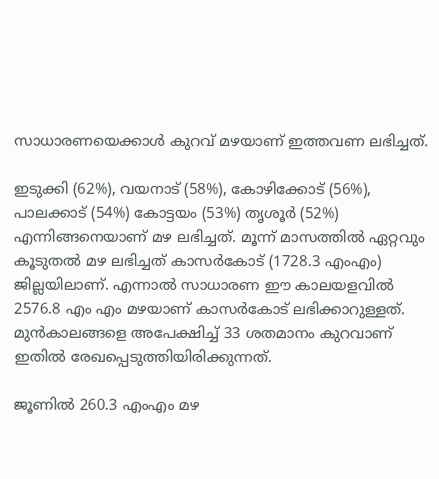സാധാരണയെക്കാള്‍ കുറവ് മഴയാണ് ഇത്തവണ ലഭിച്ചത്.

ഇടുക്കി (62%), വയനാട് (58%), കോഴിക്കോട് (56%), പാലക്കാട് (54%) കോട്ടയം (53%) തൃശൂര്‍ (52%) എന്നിങ്ങനെയാണ് മഴ ലഭിച്ചത്. മൂന്ന് മാസത്തില്‍ ഏറ്റവും കൂടുതല്‍ മഴ ലഭിച്ചത് കാസര്‍കോട് (1728.3 എംഎം) ജില്ലയിലാണ്. എന്നാല്‍ സാധാരണ ഈ കാലയളവില്‍ 2576.8 എം എം മഴയാണ് കാസര്‍കോട് ലഭിക്കാറുള്ളത്. മുന്‍കാലങ്ങളെ അപേക്ഷിച്ച് 33 ശതമാനം കുറവാണ് ഇതില്‍ രേഖപ്പെടുത്തിയിരിക്കുന്നത്.

ജൂണില്‍ 260.3 എംഎം മഴ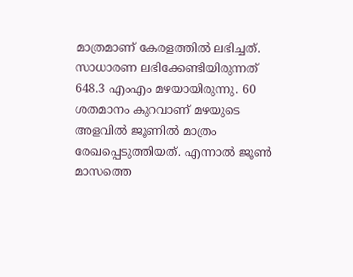മാത്രമാണ് കേരളത്തില്‍ ലഭിച്ചത്. സാധാരണ ലഭിക്കേണ്ടിയിരുന്നത് 648.3 എംഎം മഴയായിരുന്നു. 60 ശതമാനം കുറവാണ് മഴയുടെ അളവില്‍ ജൂണില്‍ മാത്രം രേഖപ്പെടുത്തിയത്. എന്നാല്‍ ജൂണ്‍ മാസത്തെ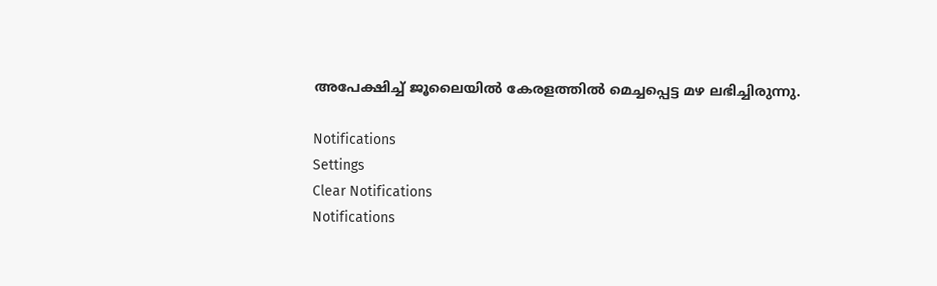അപേക്ഷിച്ച് ജൂലൈയില്‍ കേരളത്തില്‍ മെച്ചപ്പെട്ട മഴ ലഭിച്ചിരുന്നു.

Notifications
Settings
Clear Notifications
Notifications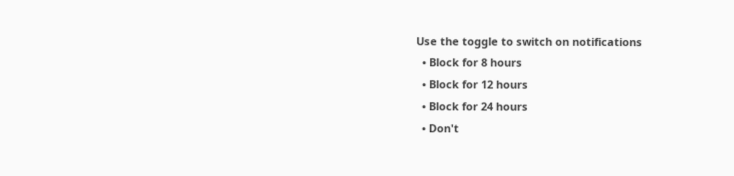Use the toggle to switch on notifications
  • Block for 8 hours
  • Block for 12 hours
  • Block for 24 hours
  • Don't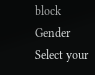block
Gender
Select your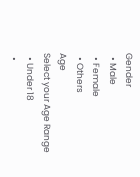Gender
  • Male
  • Female
  • Others
Age
Select your Age Range
  • Under 18
  •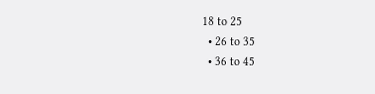18 to 25
  • 26 to 35
  • 36 to 45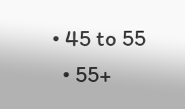• 45 to 55
  • 55+